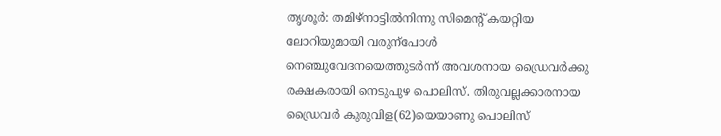തൃശൂർ: തമിഴ്നാട്ടിൽനിന്നു സിമെന്റ് കയറ്റിയ ലോറിയുമായി വരുന്പോൾ നെഞ്ചുവേദനയെത്തുടർന്ന് അവശനായ ഡ്രൈവർക്കു രക്ഷകരായി നെടുപുഴ പൊലിസ്. തിരുവല്ലക്കാരനായ ഡ്രൈവർ കുരുവിള(62)യെയാണു പൊലിസ്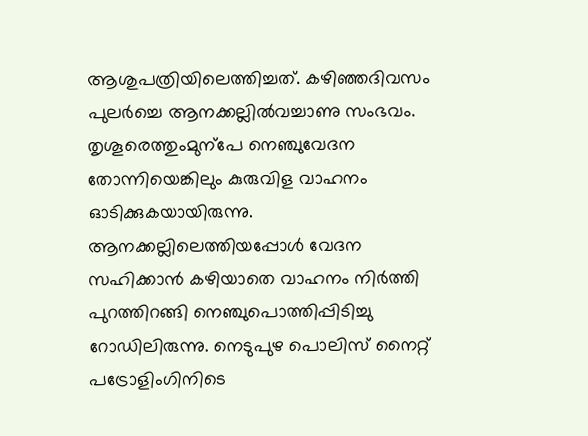ആശുപത്രിയിലെത്തിച്ചത്. കഴിഞ്ഞദിവസം പുലർച്ചെ ആനക്കല്ലിൽവച്ചാണു സംഭവം.
തൃശൂരെത്തുംമുന്പേ നെഞ്ചുവേദന തോന്നിയെങ്കിലും കുരുവിള വാഹനം ഓടിക്കുകയായിരുന്നു. ആനക്കല്ലിലെത്തിയപ്പോൾ വേദന സഹിക്കാൻ കഴിയാതെ വാഹനം നിർത്തി പുറത്തിറങ്ങി നെഞ്ചുപൊത്തിപ്പിടിച്ചു റോഡിലിരുന്നു. നെടുപുഴ പൊലിസ് നൈറ്റ് പട്രോളിംഗിനിടെ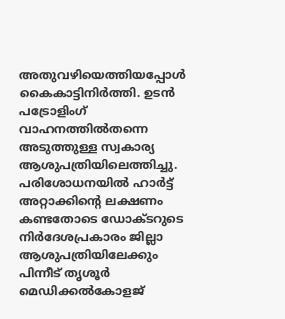അതുവഴിയെത്തിയപ്പോൾ കൈകാട്ടിനിർത്തി. ഉടൻ പട്രോളിംഗ് വാഹനത്തിൽതന്നെ അടുത്തുള്ള സ്വകാര്യ ആശുപത്രിയിലെത്തിച്ചു.
പരിശോധനയിൽ ഹാർട്ട് അറ്റാക്കിന്റെ ലക്ഷണം കണ്ടതോടെ ഡോക്ടറുടെ നിർദേശപ്രകാരം ജില്ലാ ആശുപത്രിയിലേക്കും പിന്നീട് തൃശൂർ മെഡിക്കൽകോളജ്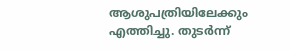ആശുപത്രിയിലേക്കും എത്തിച്ചു. തുടർന്ന്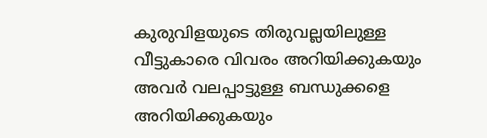കുരുവിളയുടെ തിരുവല്ലയിലുള്ള വീട്ടുകാരെ വിവരം അറിയിക്കുകയും അവർ വലപ്പാട്ടുള്ള ബന്ധുക്കളെ അറിയിക്കുകയും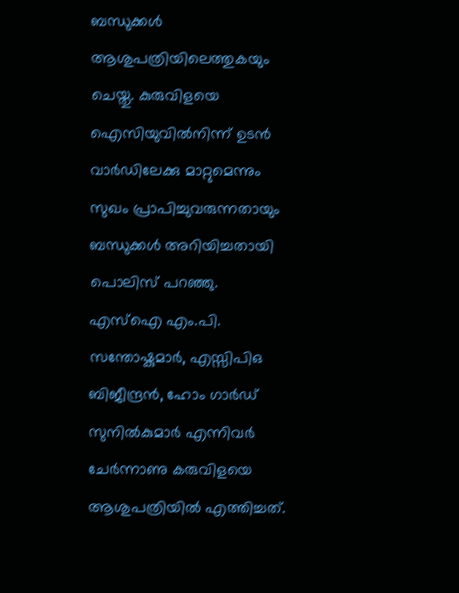ബന്ധുക്കൾ ആശുപത്രിയിലെത്തുകയും ചെയ്തു. കുരുവിളയെ ഐസിയുവിൽനിന്ന് ഉടൻ വാർഡിലേക്കു മാറ്റുമെന്നും സുഖം പ്രാപിച്ചുവരുന്നതായും ബന്ധുക്കൾ അറിയിച്ചതായി പൊലിസ് പറഞ്ഞു. എസ്ഐ എം.പി. സന്തോഷ്കുമാർ, എസ്സിപിഒ ബിജീന്ദ്രൻ, ഹോം ഗാർഡ് സുനിൽകുമാർ എന്നിവർ ചേർന്നാണു കരുവിളയെ ആശുപത്രിയിൽ എത്തിച്ചത്.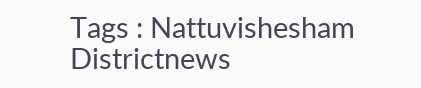Tags : Nattuvishesham Districtnews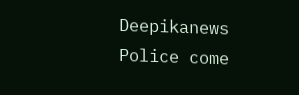Deepikanews Police come